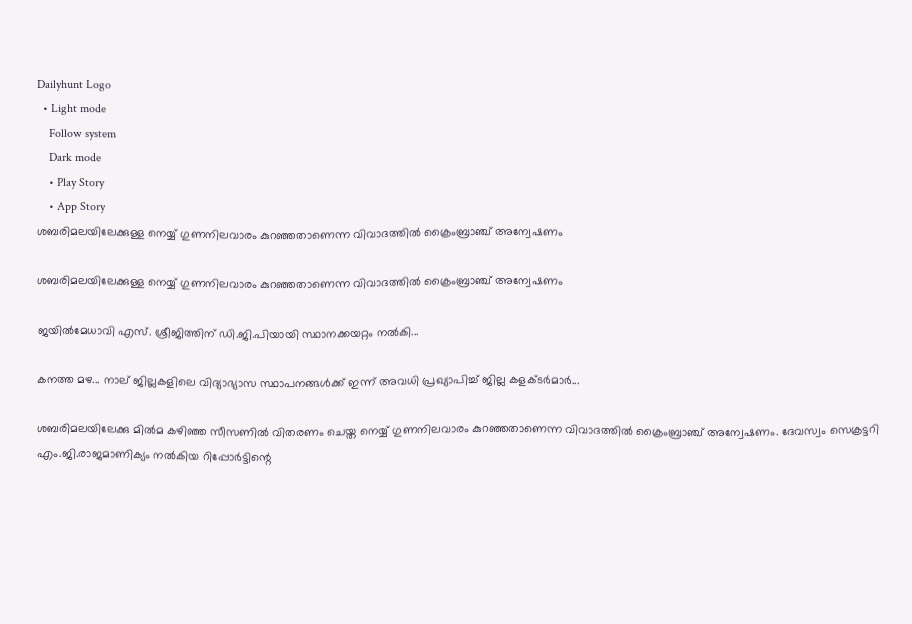Dailyhunt Logo
  • Light mode
    Follow system
    Dark mode
    • Play Story
    • App Story
ശബരിമലയിലേക്കുള്ള നെയ്യ് ഗുണനിലവാരം കുറഞ്ഞതാണെന്ന വിവാദത്തില്‍ ക്രൈംബ്രാഞ്ച് അന്വേഷണം

ശബരിമലയിലേക്കുള്ള നെയ്യ് ഗുണനിലവാരം കുറഞ്ഞതാണെന്ന വിവാദത്തില്‍ ക്രൈംബ്രാഞ്ച് അന്വേഷണം

ജയില്‍മേധാവി എസ്. ശ്രീജിത്തിന് ഡി.ജി.പിയായി സ്ഥാനക്കയറ്റം നല്‍കി...

കനത്ത മഴ... നാല് ജില്ലകളിലെ വിദ്യാഭ്യാസ സ്ഥാപനങ്ങള്‍ക്ക് ഇന്ന് അവധി പ്രഖ്യാപിച്ച്‌ ജില്ല കളക്ടർമാർ...

ശബരിമലയിലേക്കു മില്‍മ കഴിഞ്ഞ സീസണില്‍ വിതരണം ചെയ്ത നെയ്യ് ഗുണനിലവാരം കുറഞ്ഞതാണെന്ന വിവാദത്തില്‍ ക്രൈംബ്രാഞ്ച് അന്വേഷണം. ദേവസ്വം സെക്രട്ടറി എം.ജി.രാജമാണിക്യം നല്‍കിയ റിപ്പോര്‍ട്ടിന്റെ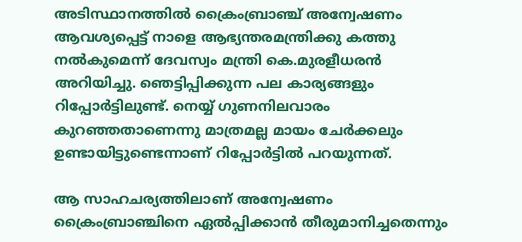അടിസ്ഥാനത്തില്‍ ക്രൈംബ്രാഞ്ച് അന്വേഷണം ആവശ്യപ്പെട്ട് നാളെ ആഭ്യന്തരമന്ത്രിക്കു കത്തു നല്‍കുമെന്ന് ദേവസ്വം മന്ത്രി കെ.മുരളീധരന്‍ അറിയിച്ചു. ഞെട്ടിപ്പിക്കുന്ന പല കാര്യങ്ങളും റിപ്പോര്‍ട്ടിലുണ്ട്. നെയ്യ് ഗുണനിലവാരം കുറഞ്ഞതാണെന്നു മാത്രമല്ല മായം ചേര്‍ക്കലും ഉണ്ടായിട്ടുണ്ടെന്നാണ് റിപ്പോര്‍ട്ടില്‍ പറയുന്നത്.

ആ സാഹചര്യത്തിലാണ് അന്വേഷണം ക്രൈംബ്രാഞ്ചിനെ ഏല്‍പ്പിക്കാന്‍ തീരുമാനിച്ചതെന്നും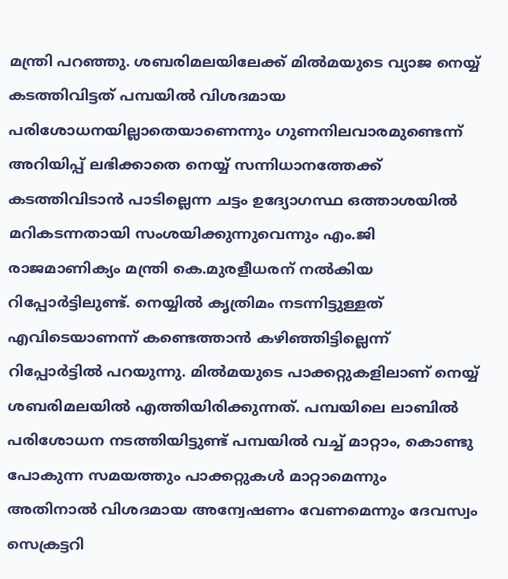മന്ത്രി പറഞ്ഞു. ശബരിമലയിലേക്ക് മില്‍മയുടെ വ്യാജ നെയ്യ് കടത്തിവിട്ടത് പമ്പയില്‍ വിശദമായ പരിശോധനയില്ലാതെയാണെന്നും ഗുണനിലവാരമുണ്ടെന്ന് അറിയിപ്പ് ലഭിക്കാതെ നെയ്യ് സന്നിധാനത്തേക്ക് കടത്തിവിടാന്‍ പാടില്ലെന്ന ചട്ടം ഉദ്യോഗസ്ഥ ഒത്താശയില്‍ മറികടന്നതായി സംശയിക്കുന്നുവെന്നും എം.ജി രാജമാണിക്യം മന്ത്രി കെ.മുരളീധരന് നല്‍കിയ റിപ്പോര്‍ട്ടിലുണ്ട്. നെയ്യില്‍ കൃത്രിമം നടന്നിട്ടുള്ളത് എവിടെയാണന്ന് കണ്ടെത്താന്‍ കഴിഞ്ഞിട്ടില്ലെന്ന് റിപ്പോര്‍ട്ടില്‍ പറയുന്നു. മില്‍മയുടെ പാക്കറ്റുകളിലാണ് നെയ്യ് ശബരിമലയില്‍ എത്തിയിരിക്കുന്നത്. പമ്പയിലെ ലാബില്‍ പരിശോധന നടത്തിയിട്ടുണ്ട് പമ്പയില്‍ വച്ച്‌ മാറ്റാം, കൊണ്ടു പോകുന്ന സമയത്തും പാക്കറ്റുകള്‍ മാറ്റാമെന്നും അതിനാല്‍ വിശദമായ അന്വേഷണം വേണമെന്നും ദേവസ്വം സെക്രട്ടറി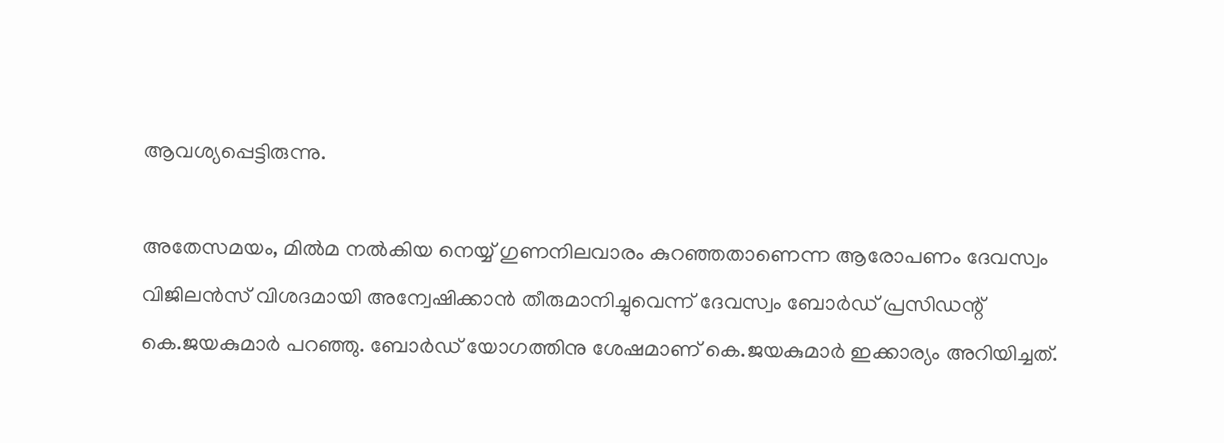ആവശ്യപ്പെട്ടിരുന്നു.

അതേസമയം, മില്‍മ നല്‍കിയ നെയ്യ് ഗുണനിലവാരം കുറഞ്ഞതാണെന്ന ആരോപണം ദേവസ്വം വിജിലന്‍സ് വിശദമായി അന്വേഷിക്കാന്‍ തീരുമാനിച്ചുവെന്ന് ദേവസ്വം ബോര്‍ഡ് പ്രസിഡന്റ് കെ.ജയകുമാര്‍ പറഞ്ഞു. ബോര്‍ഡ് യോഗത്തിനു ശേഷമാണ് കെ.ജയകുമാര്‍ ഇക്കാര്യം അറിയിച്ചത്.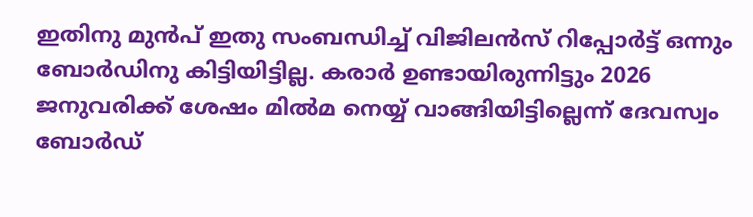ഇതിനു മുന്‍പ് ഇതു സംബന്ധിച്ച്‌ വിജിലന്‍സ് റിപ്പോര്‍ട്ട് ഒന്നും ബോര്‍ഡിനു കിട്ടിയിട്ടില്ല. കരാര്‍ ഉണ്ടായിരുന്നിട്ടും 2026 ജനുവരിക്ക് ശേഷം മില്‍മ നെയ്യ് വാങ്ങിയിട്ടില്ലെന്ന് ദേവസ്വം ബോര്‍ഡ്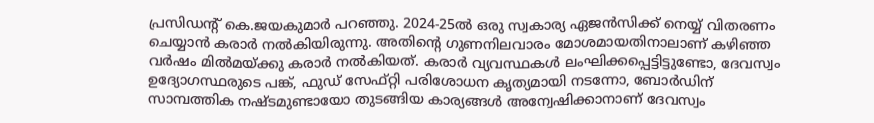പ്രസിഡന്റ് കെ.ജയകുമാര്‍ പറഞ്ഞു. 2024-25ല്‍ ഒരു സ്വകാര്യ ഏജന്‍സിക്ക് നെയ്യ് വിതരണം ചെയ്യാന്‍ കരാര്‍ നല്‍കിയിരുന്നു. അതിന്റെ ഗുണനിലവാരം മോശമായതിനാലാണ് കഴിഞ്ഞ വര്‍ഷം മില്‍മയ്ക്കു കരാര്‍ നല്‍കിയത്. കരാര്‍ വ്യവസ്ഥകള്‍ ലംഘിക്കപ്പെട്ടിട്ടുണ്ടോ, ദേവസ്വം ഉദ്യോഗസ്ഥരുടെ പങ്ക്, ഫുഡ് സേഫ്റ്റി പരിശോധന കൃത്യമായി നടന്നോ, ബോര്‍ഡിന് സാമ്പത്തിക നഷ്ടമുണ്ടായോ തുടങ്ങിയ കാര്യങ്ങള്‍ അന്വേഷിക്കാനാണ് ദേവസ്വം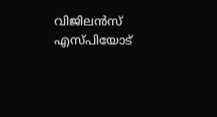വിജിലന്‍സ് എസ്പിയോട്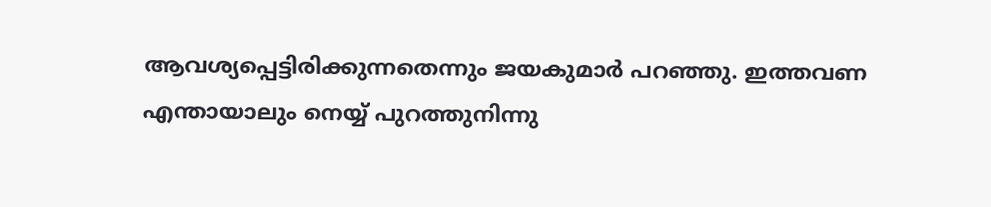ആവശ്യപ്പെട്ടിരിക്കുന്നതെന്നും ജയകുമാര്‍ പറഞ്ഞു. ഇത്തവണ എന്തായാലും നെയ്യ് പുറത്തുനിന്നു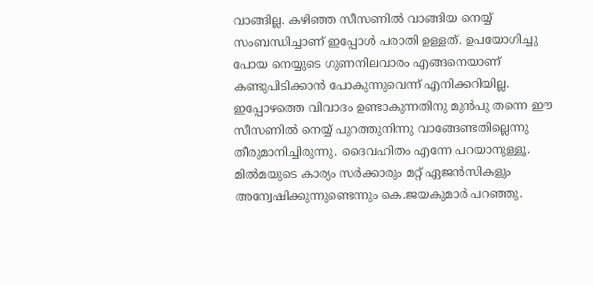വാങ്ങില്ല. കഴിഞ്ഞ സീസണില്‍ വാങ്ങിയ നെയ്യ് സംബന്ധിച്ചാണ് ഇപ്പോള്‍ പരാതി ഉള്ളത്. ഉപയോഗിച്ചു പോയ നെയ്യുടെ ഗുണനിലവാരം എങ്ങനെയാണ് കണ്ടുപിടിക്കാന്‍ പോകുന്നുവെന്ന് എനിക്കറിയില്ല. ഇപ്പോഴത്തെ വിവാദം ഉണ്ടാകുന്നതിനു മുന്‍പു തന്നെ ഈ സീസണില്‍ നെയ്യ് പുറത്തുനിന്നു വാങ്ങേണ്ടതില്ലെന്നു തീരുമാനിച്ചിരുന്നു. ദൈവഹിതം എന്നേ പറയാനുള്ളൂ. മില്‍മയുടെ കാര്യം സര്‍ക്കാരും മറ്റ് ഏജന്‍സികളും അന്വേഷിക്കുന്നുണ്ടെന്നും കെ.ജയകുമാര്‍ പറഞ്ഞു.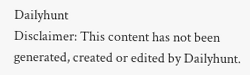Dailyhunt
Disclaimer: This content has not been generated, created or edited by Dailyhunt.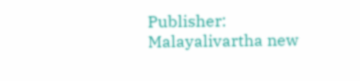Publisher: Malayalivartha new